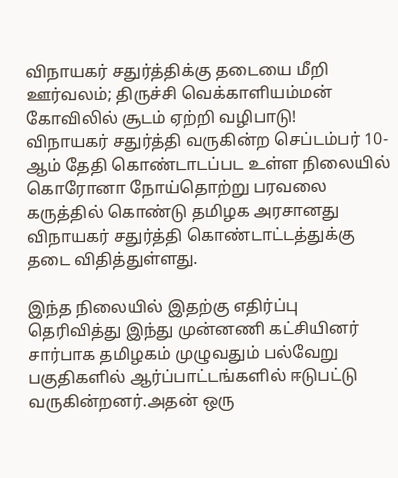விநாயகர் சதுர்த்திக்கு தடையை மீறி ஊர்வலம்; திருச்சி வெக்காளியம்மன் கோவிலில் சூடம் ஏற்றி வழிபாடு!
விநாயகர் சதுர்த்தி வருகின்ற செப்டம்பர் 10-ஆம் தேதி கொண்டாடப்பட உள்ள நிலையில் கொரோனா நோய்தொற்று பரவலை கருத்தில் கொண்டு தமிழக அரசானது விநாயகர் சதுர்த்தி கொண்டாட்டத்துக்கு தடை விதித்துள்ளது.

இந்த நிலையில் இதற்கு எதிர்ப்பு தெரிவித்து இந்து முன்னணி கட்சியினர் சார்பாக தமிழகம் முழுவதும் பல்வேறு பகுதிகளில் ஆர்ப்பாட்டங்களில் ஈடுபட்டு வருகின்றனர்.அதன் ஒரு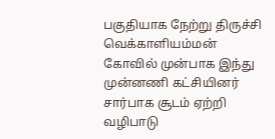பகுதியாக நேற்று திருச்சி வெக்காளியம்மன் கோவில் முன்பாக இந்து முன்னணி கட்சியினர் சார்பாக சூடம் ஏற்றி வழிபாடு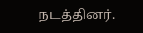நடத்தினர்.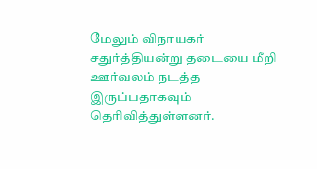மேலும் விநாயகர் சதுர்த்தியன்று தடையை மீறி ஊர்வலம் நடத்த இருப்பதாகவும் தெரிவித்துள்ளனர்.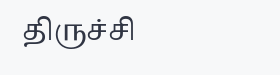திருச்சி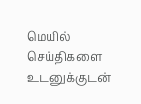மெயில் செய்திகளை உடனுக்குடன்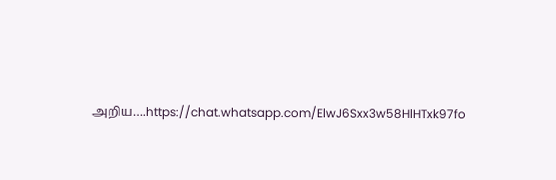அறிய….https://chat.whatsapp.com/ElwJ6Sxx3w58HlHTxk97fo